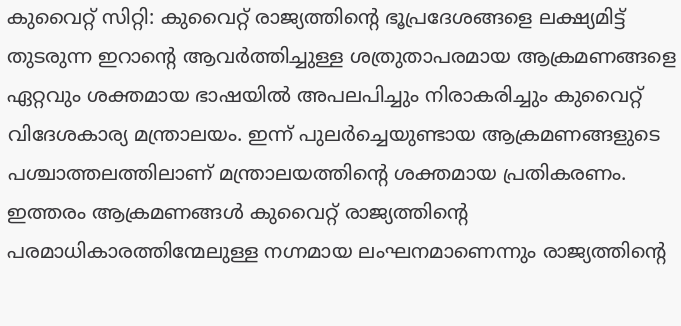കുവൈറ്റ് സിറ്റി: കുവൈറ്റ് രാജ്യത്തിന്റെ ഭൂപ്രദേശങ്ങളെ ലക്ഷ്യമിട്ട് തുടരുന്ന ഇറാന്റെ ആവർത്തിച്ചുള്ള ശത്രുതാപരമായ ആക്രമണങ്ങളെ ഏറ്റവും ശക്തമായ ഭാഷയിൽ അപലപിച്ചും നിരാകരിച്ചും കുവൈറ്റ് വിദേശകാര്യ മന്ത്രാലയം. ഇന്ന് പുലർച്ചെയുണ്ടായ ആക്രമണങ്ങളുടെ പശ്ചാത്തലത്തിലാണ് മന്ത്രാലയത്തിന്റെ ശക്തമായ പ്രതികരണം.
ഇത്തരം ആക്രമണങ്ങൾ കുവൈറ്റ് രാജ്യത്തിന്റെ പരമാധികാരത്തിന്മേലുള്ള നഗ്നമായ ലംഘനമാണെന്നും രാജ്യത്തിന്റെ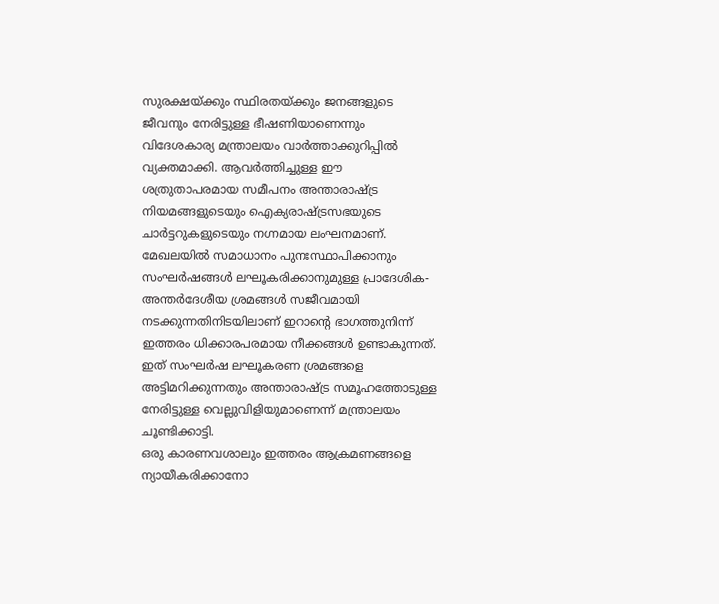സുരക്ഷയ്ക്കും സ്ഥിരതയ്ക്കും ജനങ്ങളുടെ ജീവനും നേരിട്ടുള്ള ഭീഷണിയാണെന്നും വിദേശകാര്യ മന്ത്രാലയം വാർത്താക്കുറിപ്പിൽ വ്യക്തമാക്കി. ആവർത്തിച്ചുള്ള ഈ ശത്രുതാപരമായ സമീപനം അന്താരാഷ്ട്ര നിയമങ്ങളുടെയും ഐക്യരാഷ്ട്രസഭയുടെ ചാർട്ടറുകളുടെയും നഗ്നമായ ലംഘനമാണ്.
മേഖലയിൽ സമാധാനം പുനഃസ്ഥാപിക്കാനും സംഘർഷങ്ങൾ ലഘൂകരിക്കാനുമുള്ള പ്രാദേശിക-അന്തർദേശീയ ശ്രമങ്ങൾ സജീവമായി നടക്കുന്നതിനിടയിലാണ് ഇറാന്റെ ഭാഗത്തുനിന്ന് ഇത്തരം ധിക്കാരപരമായ നീക്കങ്ങൾ ഉണ്ടാകുന്നത്. ഇത് സംഘർഷ ലഘൂകരണ ശ്രമങ്ങളെ അട്ടിമറിക്കുന്നതും അന്താരാഷ്ട്ര സമൂഹത്തോടുള്ള നേരിട്ടുള്ള വെല്ലുവിളിയുമാണെന്ന് മന്ത്രാലയം ചൂണ്ടിക്കാട്ടി.
ഒരു കാരണവശാലും ഇത്തരം ആക്രമണങ്ങളെ ന്യായീകരിക്കാനോ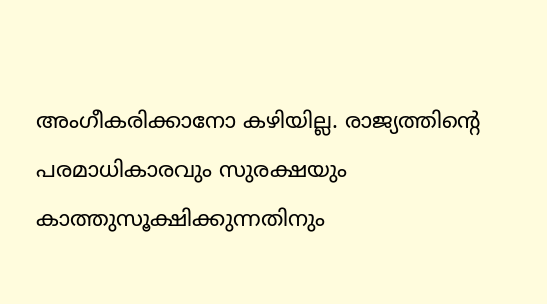അംഗീകരിക്കാനോ കഴിയില്ല. രാജ്യത്തിന്റെ പരമാധികാരവും സുരക്ഷയും കാത്തുസൂക്ഷിക്കുന്നതിനും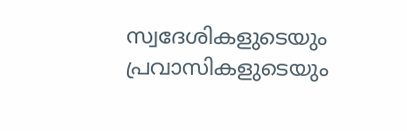സ്വദേശികളുടെയും പ്രവാസികളുടെയും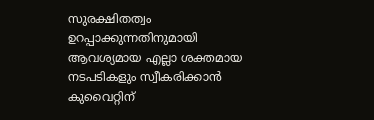സുരക്ഷിതത്വം ഉറപ്പാക്കുന്നതിനുമായി ആവശ്യമായ എല്ലാ ശക്തമായ നടപടികളും സ്വീകരിക്കാൻ കുവൈറ്റിന്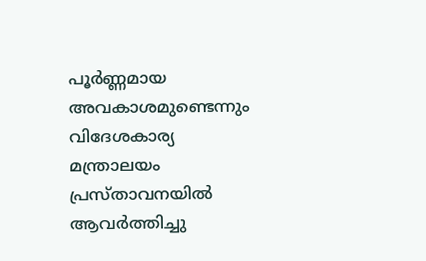പൂർണ്ണമായ അവകാശമുണ്ടെന്നും വിദേശകാര്യ മന്ത്രാലയം പ്രസ്താവനയിൽ ആവർത്തിച്ചു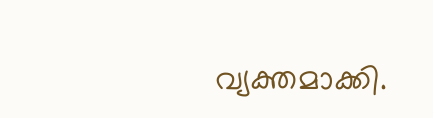വ്യക്തമാക്കി.